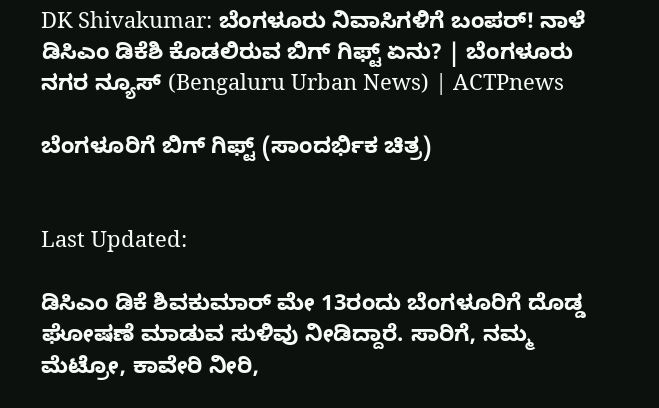DK Shivakumar: ಬೆಂಗಳೂರು ನಿವಾಸಿಗಳಿಗೆ ಬಂಪರ್! ನಾಳೆ ಡಿಸಿಎಂ ಡಿಕೆಶಿ ಕೊಡಲಿರುವ ಬಿಗ್ ಗಿಫ್ಟ್ ಏನು? | ಬೆಂಗಳೂರು ನಗರ ನ್ಯೂಸ್ (Bengaluru Urban News) | ACTPnews

ಬೆಂಗಳೂರಿಗೆ ಬಿಗ್ ಗಿಫ್ಟ್ (ಸಾಂದರ್ಭಿಕ ಚಿತ್ರ)


Last Updated:

ಡಿಸಿಎಂ ಡಿಕೆ ಶಿವಕುಮಾರ್ ಮೇ 13ರಂದು ಬೆಂಗಳೂರಿಗೆ ದೊಡ್ಡ ಘೋಷಣೆ ಮಾಡುವ ಸುಳಿವು ನೀಡಿದ್ದಾರೆ. ಸಾರಿಗೆ, ನಮ್ಮ ಮೆಟ್ರೋ, ಕಾವೇರಿ ನೀರಿ,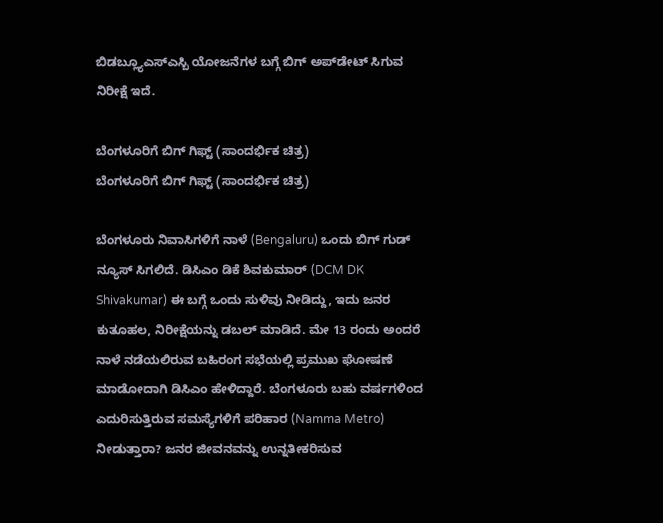ಬಿಡಬ್ಲ್ಯೂಎಸ್ಎಸ್ಬಿ ಯೋಜನೆಗಳ ಬಗ್ಗೆ ಬಿಗ್ ಅಪ್‌ಡೇಟ್ ಸಿಗುವ ನಿರೀಕ್ಷೆ ಇದೆ.

ಬೆಂಗಳೂರಿಗೆ ಬಿಗ್ ಗಿಫ್ಟ್ (ಸಾಂದರ್ಭಿಕ ಚಿತ್ರ)
ಬೆಂಗಳೂರಿಗೆ ಬಿಗ್ ಗಿಫ್ಟ್ (ಸಾಂದರ್ಭಿಕ ಚಿತ್ರ)

ಬೆಂಗಳೂರು ನಿವಾಸಿಗಳಿಗೆ ನಾಳೆ (Bengaluru) ಒಂದು ಬಿಗ್ ಗುಡ್ ನ್ಯೂಸ್ ಸಿಗಲಿದೆ. ಡಿಸಿಎಂ ಡಿಕೆ ಶಿವಕುಮಾರ್ (DCM DK Shivakumar) ಈ ಬಗ್ಗೆ ಒಂದು ಸುಳಿವು ನೀಡಿದ್ದು, ಇದು ಜನರ ಕುತೂಹಲ, ನಿರೀಕ್ಷೆಯನ್ನು ಡಬಲ್ ಮಾಡಿದೆ. ಮೇ 13 ರಂದು ಅಂದರೆ ನಾಳೆ ನಡೆಯಲಿರುವ ಬಹಿರಂಗ ಸಭೆಯಲ್ಲಿ ಪ್ರಮುಖ ಘೋಷಣೆ ಮಾಡೋದಾಗಿ ಡಿಸಿಎಂ ಹೇಳಿದ್ದಾರೆ. ಬೆಂಗಳೂರು ಬಹು ವರ್ಷಗಳಿಂದ ಎದುರಿಸುತ್ತಿರುವ ಸಮಸ್ಯೆಗಳಿಗೆ ಪರಿಹಾರ (Namma Metro) ನೀಡುತ್ತಾರಾ? ಜನರ ಜೀವನವನ್ನು ಉನ್ನತೀಕರಿಸುವ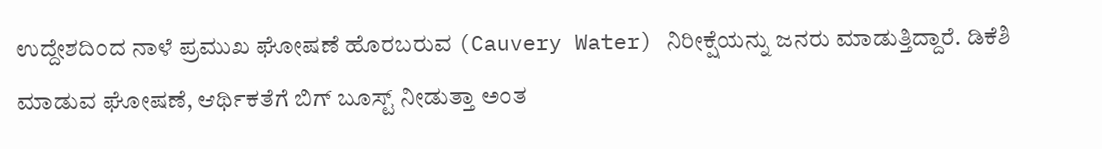ಉದ್ದೇಶದಿಂದ ನಾಳೆ ಪ್ರಮುಖ ಘೋಷಣೆ ಹೊರಬರುವ (Cauvery Water) ನಿರೀಕ್ಷೆಯನ್ನು ಜನರು ಮಾಡುತ್ತಿದ್ದಾರೆ. ಡಿಕೆಶಿ ಮಾಡುವ ಘೋಷಣೆ, ಆರ್ಥಿಕತೆಗೆ ಬಿಗ್ ಬೂಸ್ಟ್ ನೀಡುತ್ತಾ ಅಂತ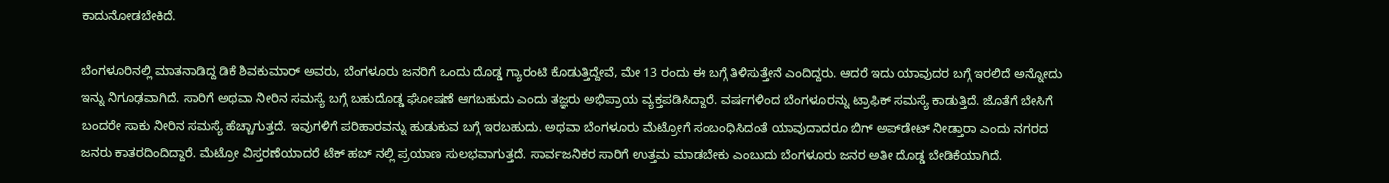ಕಾದುನೋಡಬೇಕಿದೆ.

ಬೆಂಗಳೂರಿನಲ್ಲಿ ಮಾತನಾಡಿದ್ದ ಡಿಕೆ ಶಿವಕುಮಾರ್ ಅವರು, ಬೆಂಗಳೂರು ಜನರಿಗೆ ಒಂದು ದೊಡ್ಡ ಗ್ಯಾರಂಟಿ ಕೊಡುತ್ತಿದ್ದೇವೆ, ಮೇ 13 ರಂದು ಈ ಬಗ್ಗೆ ತಿಳಿಸುತ್ತೇನೆ ಎಂದಿದ್ದರು. ಆದರೆ ಇದು ಯಾವುದರ ಬಗ್ಗೆ ಇರಲಿದೆ ಅನ್ನೋದು ಇನ್ನು ನಿಗೂಢವಾಗಿದೆ. ಸಾರಿಗೆ ಅಥವಾ ನೀರಿನ ಸಮಸ್ಯೆ ಬಗ್ಗೆ ಬಹುದೊಡ್ಡ ಘೋಷಣೆ ಆಗಬಹುದು ಎಂದು ತಜ್ಞರು ಅಭಿಪ್ರಾಯ ವ್ಯಕ್ತಪಡಿಸಿದ್ದಾರೆ. ವರ್ಷಗಳಿಂದ ಬೆಂಗಳೂರನ್ನು ಟ್ರಾಫಿಕ್ ಸಮಸ್ಯೆ ಕಾಡುತ್ತಿದೆ. ಜೊತೆಗೆ ಬೇಸಿಗೆ ಬಂದರೇ ಸಾಕು ನೀರಿನ ಸಮಸ್ಯೆ ಹೆಚ್ಚಾಗುತ್ತದೆ. ಇವುಗಳಿಗೆ ಪರಿಹಾರವನ್ನು ಹುಡುಕುವ ಬಗ್ಗೆ ಇರಬಹುದು. ಅಥವಾ ಬೆಂಗಳೂರು ಮೆಟ್ರೋಗೆ ಸಂಬಂಧಿಸಿದಂತೆ ಯಾವುದಾದರೂ ಬಿಗ್ ಅಪ್‌ಡೇಟ್ ನೀಡ್ತಾರಾ ಎಂದು ನಗರದ ಜನರು ಕಾತರದಿಂದಿದ್ದಾರೆ. ಮೆಟ್ರೋ ವಿಸ್ತರಣೆಯಾದರೆ ಟೆಕ್ ಹಬ್ ನಲ್ಲಿ ಪ್ರಯಾಣ ಸುಲಭವಾಗುತ್ತದೆ. ಸಾರ್ವಜನಿಕರ ಸಾರಿಗೆ ಉತ್ತಮ ಮಾಡಬೇಕು ಎಂಬುದು ಬೆಂಗಳೂರು ಜನರ ಅತೀ ದೊಡ್ಡ ಬೇಡಿಕೆಯಾಗಿದೆ.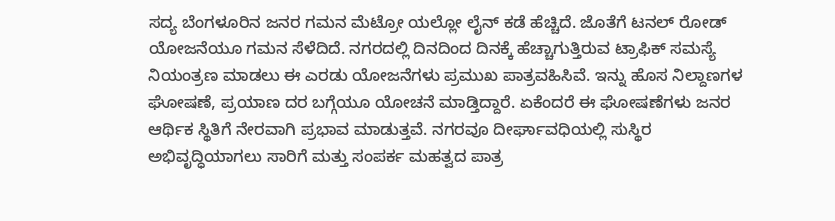ಸದ್ಯ ಬೆಂಗಳೂರಿನ ಜನರ ಗಮನ ಮೆಟ್ರೋ ಯಲ್ಲೋ ಲೈನ್ ಕಡೆ ಹೆಚ್ಚಿದೆ. ಜೊತೆಗೆ ಟನಲ್ ರೋಡ್ ಯೋಜನೆಯೂ ಗಮನ ಸೆಳೆದಿದೆ. ನಗರದಲ್ಲಿ ದಿನದಿಂದ ದಿನಕ್ಕೆ ಹೆಚ್ಚಾಗುತ್ತಿರುವ ಟ್ರಾಫಿಕ್ ಸಮಸ್ಯೆ ನಿಯಂತ್ರಣ ಮಾಡಲು ಈ ಎರಡು ಯೋಜನೆಗಳು ಪ್ರಮುಖ ಪಾತ್ರವಹಿಸಿವೆ. ಇನ್ನು ಹೊಸ ನಿಲ್ದಾಣಗಳ ಘೋಷಣೆ, ಪ್ರಯಾಣ ದರ ಬಗ್ಗೆಯೂ ಯೋಚನೆ ಮಾಡ್ತಿದ್ದಾರೆ. ಏಕೆಂದರೆ ಈ ಘೋಷಣೆಗಳು ಜನರ ಆರ್ಥಿಕ ಸ್ಥಿತಿಗೆ ನೇರವಾಗಿ ಪ್ರಭಾವ ಮಾಡುತ್ತವೆ. ನಗರವೂ ದೀರ್ಘಾವಧಿಯಲ್ಲಿ ಸುಸ್ಥಿರ ಅಭಿವೃದ್ಧಿಯಾಗಲು ಸಾರಿಗೆ ಮತ್ತು ಸಂಪರ್ಕ ಮಹತ್ವದ ಪಾತ್ರ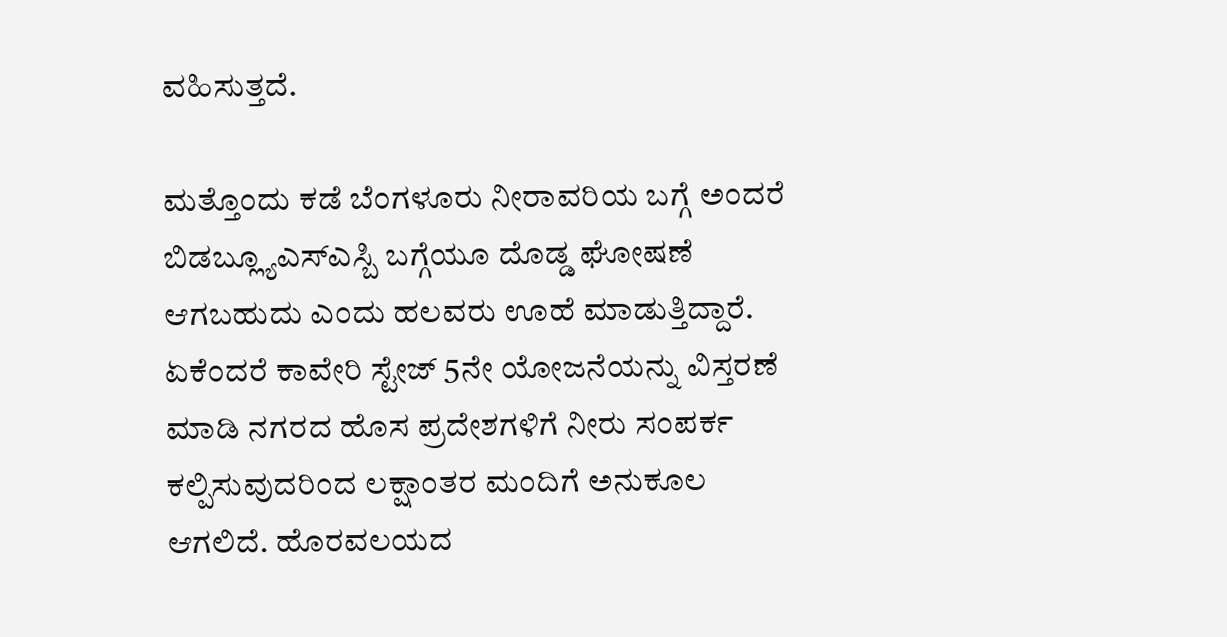ವಹಿಸುತ್ತದೆ.

ಮತ್ತೊಂದು ಕಡೆ ಬೆಂಗಳೂರು ನೀರಾವರಿಯ ಬಗ್ಗೆ ಅಂದರೆ ಬಿಡಬ್ಲ್ಯೂಎಸ್ಎಸ್ಬಿ ಬಗ್ಗೆಯೂ ದೊಡ್ಡ ಘೋಷಣೆ ಆಗಬಹುದು ಎಂದು ಹಲವರು ಊಹೆ ಮಾಡುತ್ತಿದ್ದಾರೆ. ಏಕೆಂದರೆ ಕಾವೇರಿ ಸ್ಟೇಜ್ 5ನೇ ಯೋಜನೆಯನ್ನು ವಿಸ್ತರಣೆ ಮಾಡಿ ನಗರದ ಹೊಸ ಪ್ರದೇಶಗಳಿಗೆ ನೀರು ಸಂಪರ್ಕ ಕಲ್ಪಿಸುವುದರಿಂದ ಲಕ್ಷಾಂತರ ಮಂದಿಗೆ ಅನುಕೂಲ ಆಗಲಿದೆ. ಹೊರವಲಯದ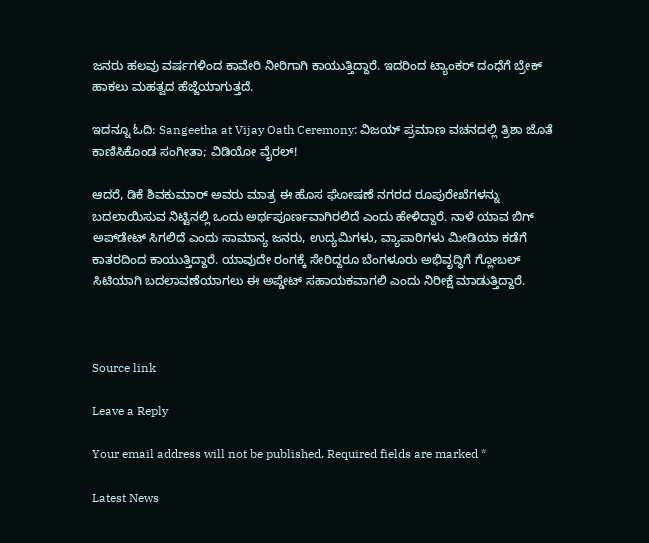ಜನರು ಹಲವು ವರ್ಷಗಳಿಂದ ಕಾವೇರಿ ನೀರಿಗಾಗಿ ಕಾಯುತ್ತಿದ್ದಾರೆ. ಇದರಿಂದ ಟ್ಯಾಂಕರ್ ದಂಧೆಗೆ ಬ್ರೇಕ್ ಹಾಕಲು ಮಹತ್ವದ ಹೆಜ್ಜೆಯಾಗುತ್ತದೆ.

ಇದನ್ನೂ ಓದಿ: Sangeetha at Vijay Oath Ceremony: ವಿಜಯ್ ಪ್ರಮಾಣ ವಚನದಲ್ಲಿ ತ್ರಿಶಾ ಜೊತೆ ಕಾಣಿಸಿಕೊಂಡ ಸಂಗೀತಾ; ವಿಡಿಯೋ ವೈರಲ್!

ಆದರೆ, ಡಿಕೆ ಶಿವಕುಮಾರ್ ಅವರು ಮಾತ್ರ ಈ ಹೊಸ ಘೋಷಣೆ ನಗರದ ರೂಪುರೇಖೆಗಳನ್ನು ಬದಲಾಯಿಸುವ ನಿಟ್ಟಿನಲ್ಲಿ ಒಂದು ಅರ್ಥಪೂರ್ಣವಾಗಿರಲಿದೆ ಎಂದು ಹೇಳಿದ್ದಾರೆ. ನಾಳೆ ಯಾವ ಬಿಗ್ ಅಪ್‌ಡೇಟ್ ಸಿಗಲಿದೆ ಎಂದು ಸಾಮಾನ್ಯ ಜನರು, ಉದ್ಯಮಿಗಳು, ವ್ಯಾಪಾರಿಗಳು ಮೀಡಿಯಾ ಕಡೆಗೆ ಕಾತರದಿಂದ ಕಾಯುತ್ತಿದ್ದಾರೆ. ಯಾವುದೇ ರಂಗಕ್ಕೆ ಸೇರಿದ್ದರೂ ಬೆಂಗಳೂರು ಅಭಿವೃದ್ಧಿಗೆ ಗ್ಲೋಬಲ್ ಸಿಟಿಯಾಗಿ ಬದಲಾವಣೆಯಾಗಲು ಈ ಅಪ್ಡೇಟ್ ಸಹಾಯಕವಾಗಲಿ ಎಂದು ನಿರೀಕ್ಷೆ ಮಾಡುತ್ತಿದ್ದಾರೆ.



Source link

Leave a Reply

Your email address will not be published. Required fields are marked *

Latest News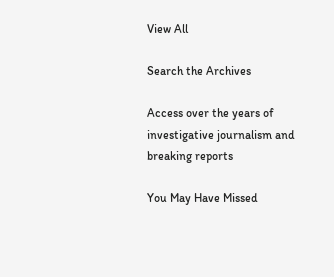View All

Search the Archives

Access over the years of investigative journalism and breaking reports

You May Have Missed